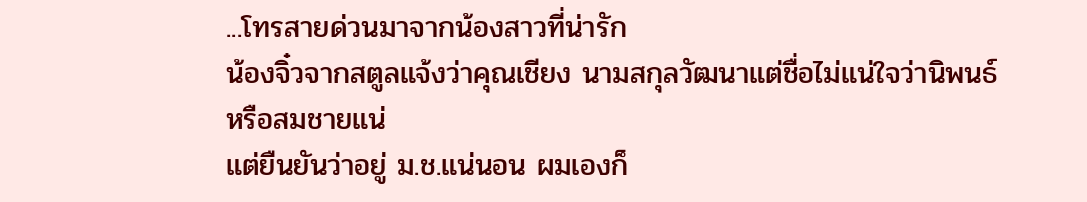...โทรสายด่วนมาจากน้องสาวที่น่ารัก
น้องจิ๋วจากสตูลแจ้งว่าคุณเชียง นามสกุลวัฒนาแต่ชื่อไม่แน่ใจว่านิพนธ์หรือสมชายแน่
แต่ยืนยันว่าอยู่ ม.ช.แน่นอน ผมเองก็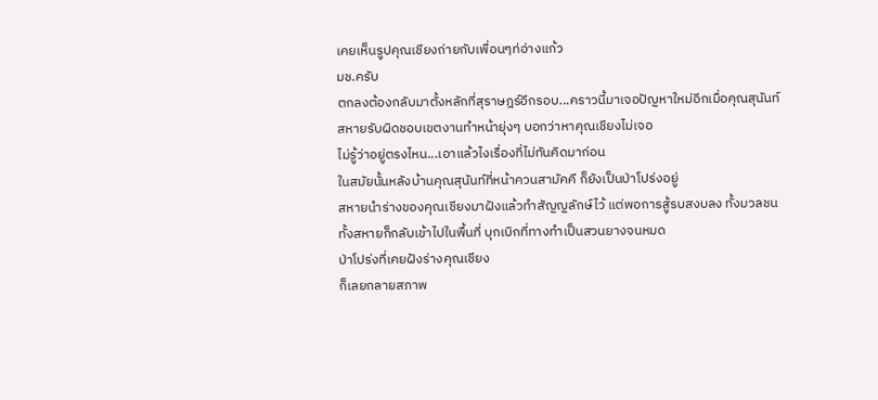เคยเห็นรูปคุณเชียงถ่ายกับเพื่อนๆท่อ่างแก้ว
มช.ครับ
ตกลงต้องกลับมาตั้งหลักที่สุราษฎร์อีกรอบ...คราวนี้มาเจอปัญหาใหม่อีกเมื่อคุณสุนันท์
สหายรับผิดชอบเขตงานทำหน้ายุ่งๆ บอกว่าหาคุณเชียงไม่เจอ
ไม่รู้ว่าอยู่ตรงไหน...เอาแล้วไงเรื่องที่ไม่ทันคิดมาก่อน
ในสมัยนั้นหลังบ้านคุณสุนันท์ที่หน้าควนสามัคคี ก็ยังเป็นป่าโปร่งอยู่
สหายนำร่างของคุณเชียงมาฝังแล้วทำสัญญลักษ์ไว้ แต่พอการสู้รบสงบลง ทั้งมวลชน
ทั้งสหายก็กลับเข้าไปในพื้นที่ บุกเบิกที่ทางทำเป็นสวนยางจนหมด
ป่าโปร่งที่เคยฝังร่างคุณเชียง
ก็เลยกลายสภาพ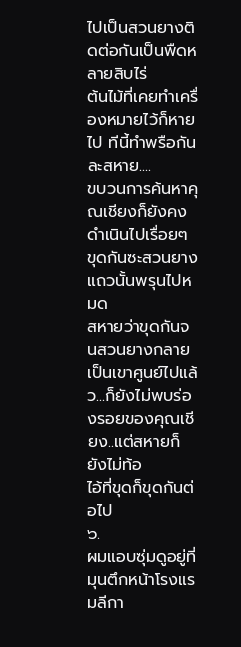ไปเป็นสวนยางติดต่อกันเป็นพืดหลายสิบไร่
ต้นไม้ที่เคยทำเครื่องหมายไว้ก็หายไป ทีนี้ทำพรือกันละสหาย....
ขบวนการค้นหาคุณเชียงก็ยังคงดำเนินไปเรื่อยๆ ขุดกันซะสวนยางแถวนั้นพรุนไปหมด
สหายว่าขุดกันจนสวนยางกลายเป็นเขาศูนย์ไปแล้ว...ก็ยังไม่พบร่องรอยของคุณเชียง..แต่สหายก็ยังไม่ท้อ
ไอ้ที่ขุดก็ขุดกันต่อไป
๖.
ผมแอบซุ่มดูอยู่ที่มุนตึกหน้าโรงแรมลีกา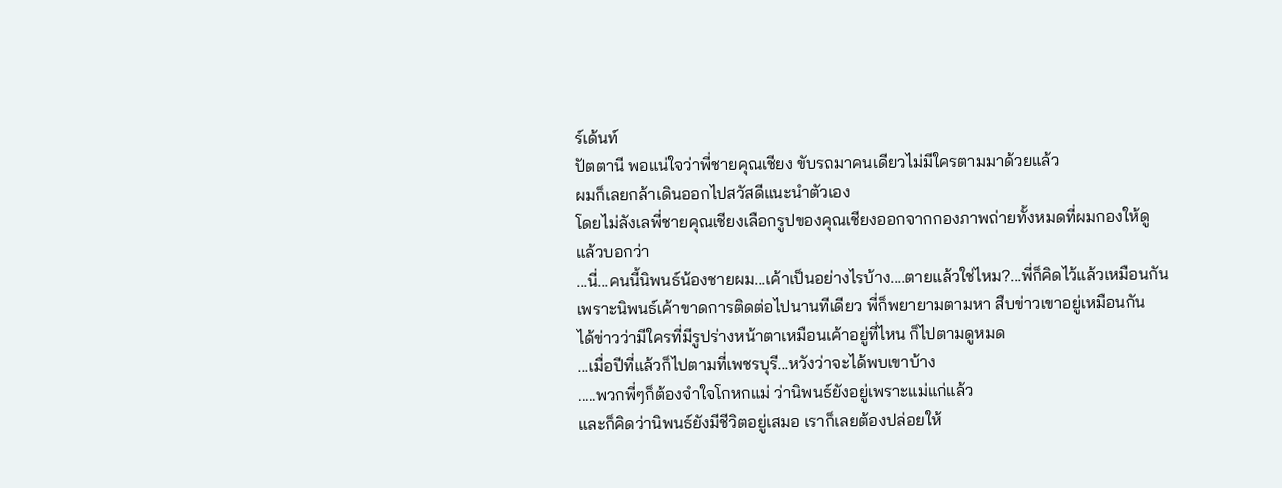ร์เด้นท์
ปัตตานี พอแน่ใจว่าพี่ชายคุณเชียง ขับรถมาคนเดียวไม่มีใครตามมาด้วยแล้ว
ผมก็เลยกล้าเดินออกไปสวัสดีแนะนำตัวเอง
โดยไม่ลังเลพี่ชายคุณเชียงเลือกรูปของคุณเชียงออกจากกองภาพถ่ายทั้งหมดที่ผมกองให้ดู
แล้วบอกว่า
...นี่...คนนี้นิพนธ์น้องชายผม...เค้าเป็นอย่างไรบ้าง....ตายแล้วใช่ไหม?...พี่ก็คิดไว้แล้วเหมือนกัน
เพราะนิพนธ์เค้าขาดการติดต่อไปนานทีเดียว พี่ก็พยายามตามหา สืบข่าวเขาอยู่เหมือนกัน
ได้ข่าวว่ามีใครที่มีรูปร่างหน้าตาเหมือนเค้าอยู่ที่ไหน ก็ไปตามดูหมด
...เมื่อปีที่แล้วก็ไปตามที่เพชรบุรี...หวังว่าจะได้พบเขาบ้าง
.....พวกพี่ๆก็ต้องจำใจโกหกแม่ ว่านิพนธ์ยังอยู่เพราะแม่แก่แล้ว
และก็คิดว่านิพนธ์ยังมีชีวิตอยู่เสมอ เราก็เลยต้องปล่อยให้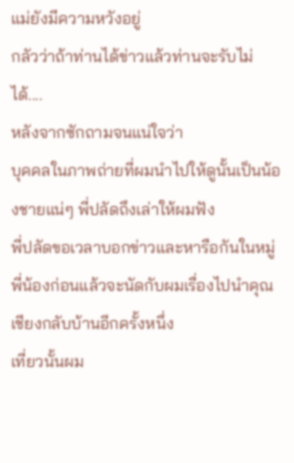แม่ยังมีความหวังอยู่
กลัวว่าถ้าท่านได้ข่าวแล้วท่านจะรับไม่ได้....
หลังจากซักถามจนแน่ใจว่า
บุคคลในภาพถ่ายที่ผมนำไปให้ดูนั้นเป็นน้องชายแน่ๆ พี่ปลัดถึงเล่าให้ผมฟัง
พี่ปลัดขอเวลาบอกข่าวและหารือกันในหมู่พี่น้องก่อนแล้วจะนัดกับผมเรื่องไปนำคุณเชียงกลับบ้านอีกครั้งหนึ่ง
เที่ยวนั้นผม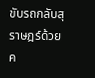ขับรถกลับสุราษฎร์ด้วยค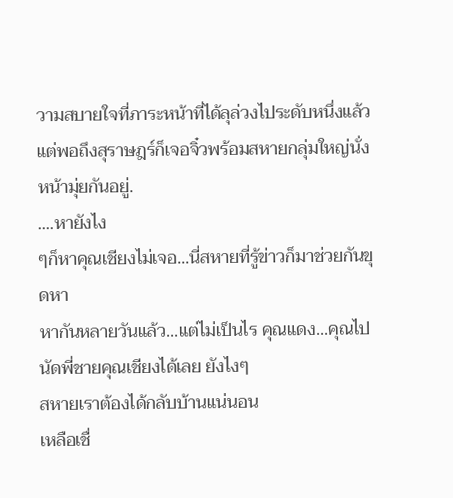วามสบายใจที่ภาระหน้าที่ได้ลุล่วงไประดับหนึ่งแล้ว
แต่พอถึงสุราษฎร์ก็เจอจิ๋วพร้อมสหายกลุ่มใหญ่นั่งหน้ามุ่ยกันอยู่.
....หายังไง
ๆก็หาคุณเชียงไม่เจอ...นี่สหายที่รู้ข่าวก็มาช่วยกันขุดหา
หากันหลายวันแล้ว...แต่ไม่เป็นไร คุณแดง...คุณไปนัดพี่ชายคุณเชียงได้เลย ยังไงๆ
สหายเราต้องได้กลับบ้านแน่นอน
เหลือเชื่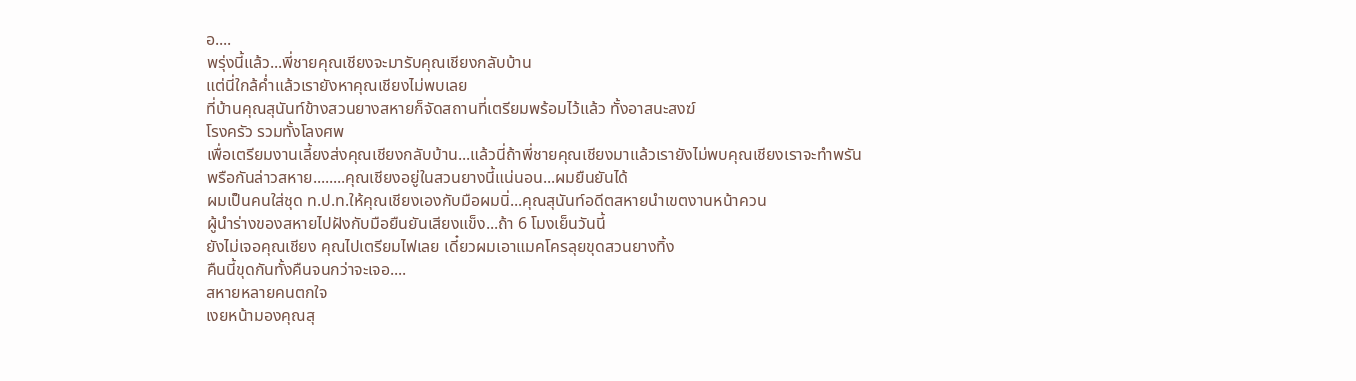อ....
พรุ่งนี้แล้ว...พี่ชายคุณเชียงจะมารับคุณเชียงกลับบ้าน
แต่นี่ใกล้ค่ำแล้วเรายังหาคุณเชียงไม่พบเลย
ที่บ้านคุณสุนันท์ข้างสวนยางสหายก็จัดสถานที่เตรียมพร้อมไว้แล้ว ทั้งอาสนะสงฆ์
โรงครัว รวมทั้งโลงศพ
เพื่อเตรียมงานเลี้ยงส่งคุณเชียงกลับบ้าน...แล้วนี่ถ้าพี่ชายคุณเชียงมาแล้วเรายังไม่พบคุณเชียงเราจะทำพรันพรือกันล่าวสหาย........คุณเชียงอยู่ในสวนยางนี้แน่นอน...ผมยืนยันได้
ผมเป็นคนใส่ชุด ท.ป.ท.ให้คุณเชียงเองกับมือผมนิ่...คุณสุนันท์อดีตสหายนำเขตงานหน้าควน
ผู้นำร่างของสหายไปฝังกับมือยืนยันเสียงแข็ง...ถ้า 6 โมงเย็นวันนี้
ยังไม่เจอคุณเชียง คุณไปเตรียมไฟเลย เดี๋ยวผมเอาแมคโครลุยขุดสวนยางทิ้ง
คืนนี้ขุดกันทั้งคืนจนกว่าจะเจอ....
สหายหลายคนตกใจ
เงยหน้ามองคุณสุ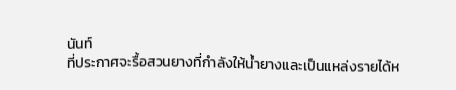นันท์
ที่ประกาศจะรื้อสวนยางที่กำลังให้น้ำยางและเป็นแหล่งรายได้ห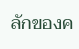ลักของค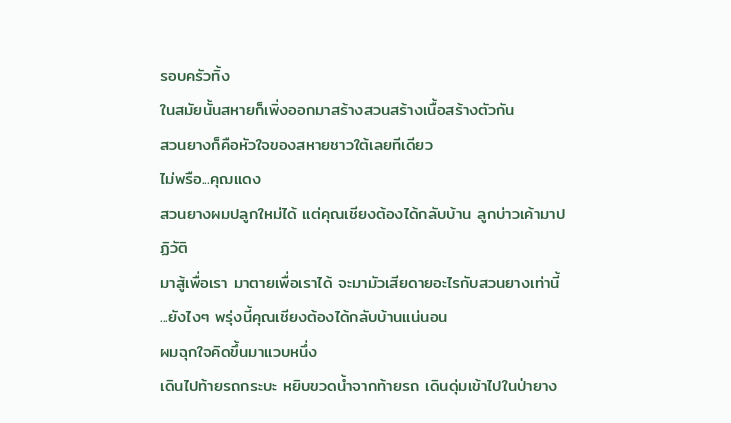รอบครัวทิ้ง
ในสมัยนั้นสหายก็เพิ่งออกมาสร้างสวนสร้างเนื้อสร้างตัวกัน
สวนยางก็คือหัวใจของสหายชาวใต้เลยทีเดียว
ไม่พรือ...คุฌแดง
สวนยางผมปลูกใหม่ได้ แต่คุณเชียงต้องได้กลับบ้าน ลูกบ่าวเค้ามาปฏิวัติ
มาสู้เพื่อเรา มาตายเพื่อเราได้ จะมามัวเสียดายอะไรกับสวนยางเท่านี้
...ยังไงๆ พรุ่งนี้คุณเชียงต้องได้กลับบ้านแน่นอน
ผมฉุกใจคิดขึ้นมาแวบหนึ่ง
เดินไปท้ายรถกระบะ หยิบขวดน้ำจากท้ายรถ เดินดุ่มเข้าไปในป่ายาง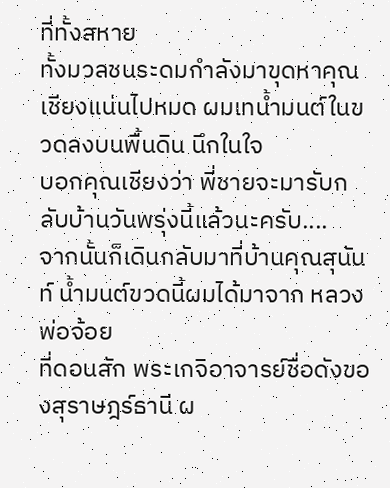ที่ทั้งสหาย
ทั้งมวลชนระดมกำลังมาขุดหาคุณเชียงแน่นไปหมด ผมเทน้ำมนต์ในขวดลงบนพื้นดิน นึกในใจ
บอกคุณเชียงว่า พี่ชายจะมารับกลับบ้านวันพรุ่งนี้แล้วนะครับ....
จากนั้นก็เดินกลับมาที่บ้านคุณสุนันท์ น้ำมนต์ขวดนี้ผมได้มาจาก หลวงพ่อจ้อย
ที่ดอนสัก พระเกจิอาจารย์ชื่อดังของสุราษฎร์ธานี ผ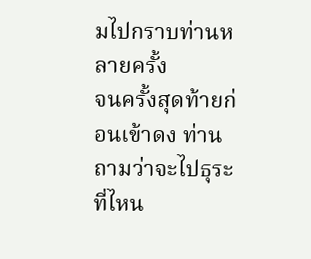มไปกราบท่านหลายครั้ง
จนครั้งสุดท้ายก่อนเข้าดง ท่านถามว่าจะไปธุระที่ไหน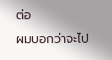ต่อ
ผมบอกว่าจะไป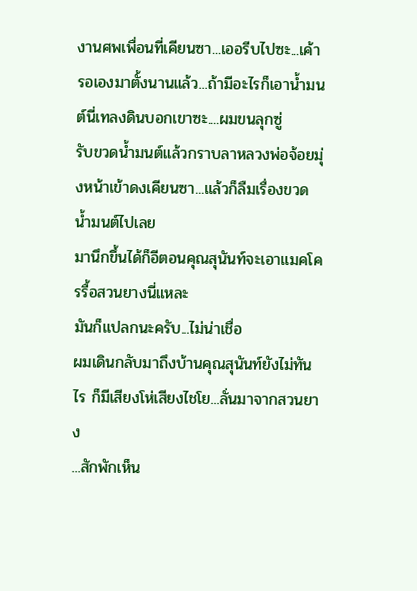งานศพเพื่อนที่เคียนซา...เออรีบไปซะ...เค้ารอเองมาตั้งนานแล้ว...ถ้ามีอะไรก็เอาน้ำมนต์นี่เทลงดินบอกเขาซะ....ผมขนลุกซู่
รับขวดน้ำมนต์แล้วกราบลาหลวงพ่อจ้อยมุ่งหน้าเข้าดงเคียนซา...แล้วก็ลืมเรื่องขวดน้ำมนต์ไปเลย
มานึกขึ้นได้ก็อีตอนคุณสุนันท์จะเอาแมคโครรื้อสวนยางนี่แหละ
มันก็แปลกนะครับ...ไม่น่าเชื่อ
ผมเดินกลับมาถึงบ้านคุณสุนันท์ยังไม่ทันไร ก็มีเสียงโห่เสียงไชโย...ลั่นมาจากสวนยาง
...สักพักเห็น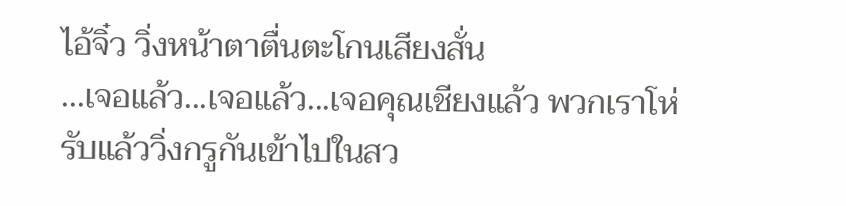ไอ้จิ๋ว วิ่งหน้าตาตื่นตะโกนเสียงสั่น
...เจอแล้ว...เจอแล้ว...เจอคุณเชียงแล้ว พวกเราโห่รับแล้ววิ่งกรูกันเข้าไปในสว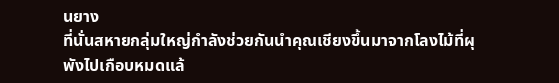นยาง
ที่นั่นสหายกลุ่มใหญ่กำลังช่วยกันนำคุณเชียงขึ้นมาจากโลงไม้ที่ผุพังไปเกือบหมดแล้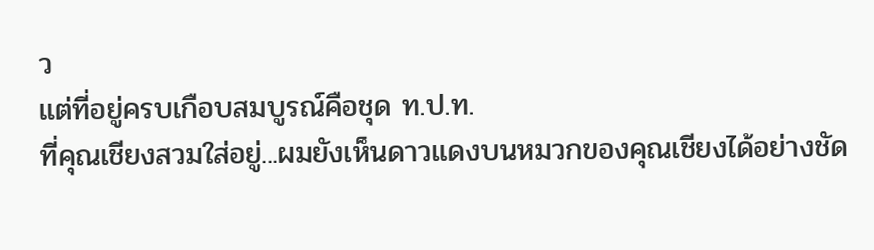ว
แต่ที่อยู่ครบเกือบสมบูรณ์คือชุด ท.ป.ท.
ที่คุณเชียงสวมใส่อยู่...ผมยังเห็นดาวแดงบนหมวกของคุณเชียงได้อย่างชัด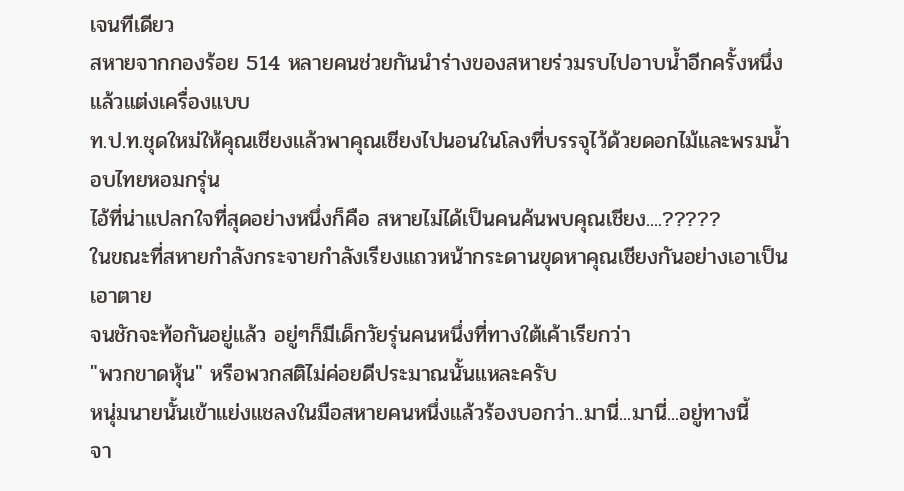เจนทีเดียว
สหายจากกองร้อย 514 หลายคนช่วยกันนำร่างของสหายร่วมรบไปอาบน้ำอีกครั้งหนึ่ง
แล้วแต่งเครื่องแบบ
ท.ป.ท.ชุดใหม่ให้คุณเชียงแล้วพาคุณเชียงไปนอนในโลงที่บรรจุไว้ด้วยดอกไม้และพรมน้ำอบไทยหอมกรุ่น
ไอ้ที่น่าแปลกใจที่สุดอย่างหนึ่งก็คือ สหายไม่ได้เป็นคนค้นพบคุณเชียง....?????
ในขณะที่สหายกำลังกระจายกำลังเรียงแถวหน้ากระดานขุดหาคุณเชียงกันอย่างเอาเป็นเอาตาย
จนชักจะท้อกันอยู่แล้ว อยู่ๆก็มีเด็กวัยรุ่นคนหนึ่งที่ทางใต้เค้าเรียกว่า
"พวกขาดหุ้น" หรือพวกสติไม่ค่อยดีประมาณนั้นแหละครับ
หนุ่มนายนั้นเข้าแย่งแชลงในมือสหายคนหนึ่งแล้วร้องบอกว่า..มานี่...มานี่...อยู่ทางนี้
จา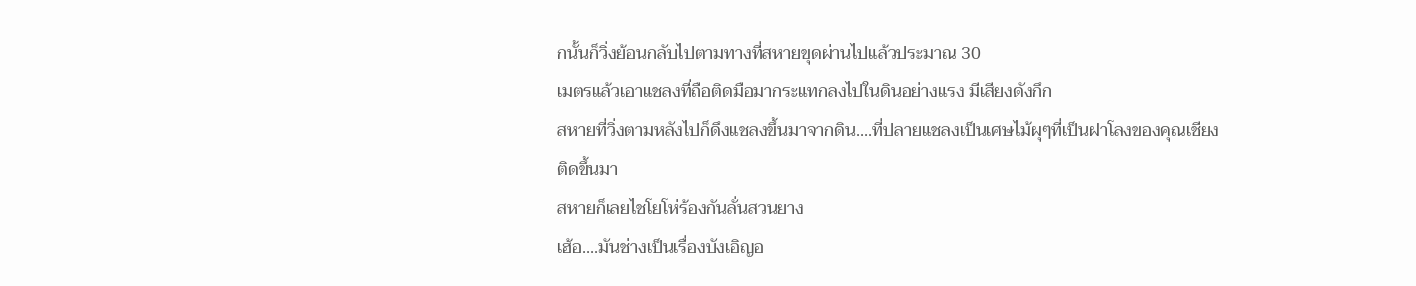กนั้นก็วิ่งย้อนกลับไปตามทางที่สหายขุดผ่านไปแล้วประมาณ 30
เมตรแล้วเอาแชลงที่ถือติดมือมากระแทกลงไปในดินอย่างแรง มีเสียงดังกึก
สหายที่วิ่งตามหลังไปก็ดึงแชลงขึ้นมาจากดิน....ที่ปลายแชลงเป็นเศษไม้ผุๆที่เป็นฝาโลงของคุณเชียงติดขึ้นมา
สหายก็เลยไชโยโห่ร้องกันลั่นสวนยาง
เฮ้อ....มันช่างเป็นเรื่องบังเอิญอ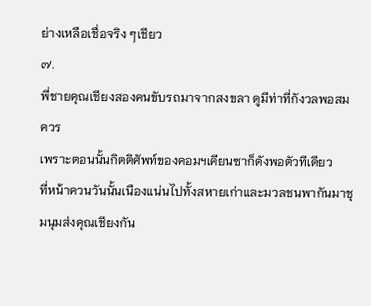ย่างเหลือเชื่อจริง ๆเชียว
๗.
พี่ชายคุณเชียงสองคนขับรถมาจากสงขลา ดูมีท่าที่กังวลพอสมควร
เพราะตอนนั้นกิตติศัพท์ของคอมฯเคียนซาก็ดังพอตัวทีเดียว
ที่หน้าควนวันนั้นเนืองแน่นไปทั้งสหายเก่าและมวลชนพากันมาชุมนุมส่งคุณเชียงกัน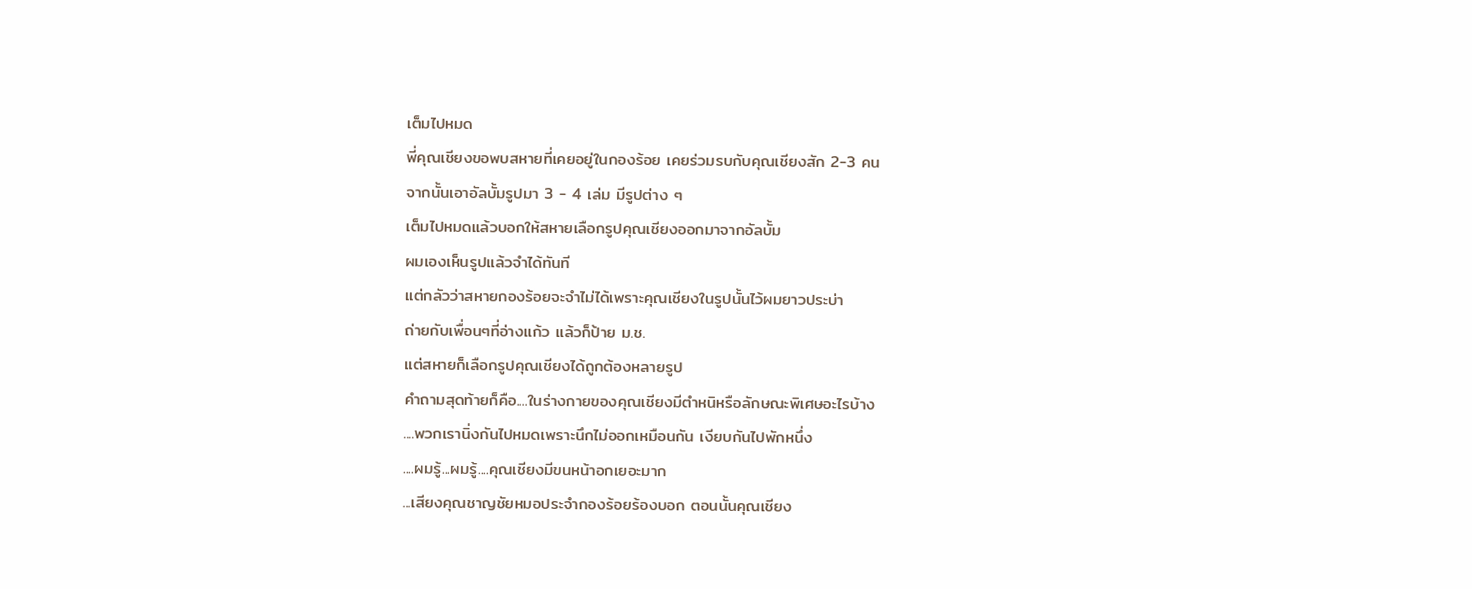เต็มไปหมด
พี่คุณเชียงขอพบสหายที่เคยอยู่ในกองร้อย เคยร่วมรบกับคุณเชียงสัก 2-3 คน
จากนั้นเอาอัลบั้มรูปมา 3 - 4 เล่ม มีรูปต่าง ๆ
เต็มไปหมดแล้วบอกให้สหายเลือกรูปคุณเชียงออกมาจากอัลบั้ม
ผมเองเห็นรูปแล้วจำได้ทันที
แต่กลัวว่าสหายกองร้อยจะจำไม่ได้เพราะคุณเชียงในรูปนั้นไว้ผมยาวประบ่า
ถ่ายกับเพื่อนๆที่อ่างแก้ว แล้วก็ป้าย ม.ช.
แต่สหายก็เลือกรูปคุณเชียงได้ถูกต้องหลายรูป
คำถามสุดท้ายก็คือ....ในร่างกายของคุณเชียงมีตำหนิหรือลักษณะพิเศษอะไรบ้าง
....พวกเรานิ่งกันไปหมดเพราะนึกไม่ออกเหมือนกัน เงียบกันไปพักหนึ่ง
....ผมรู้...ผมรู้....คุณเชียงมีขนหน้าอกเยอะมาก
...เสียงคุณชาญชัยหมอประจำกองร้อยร้องบอก ตอนนั้นคุณเชียง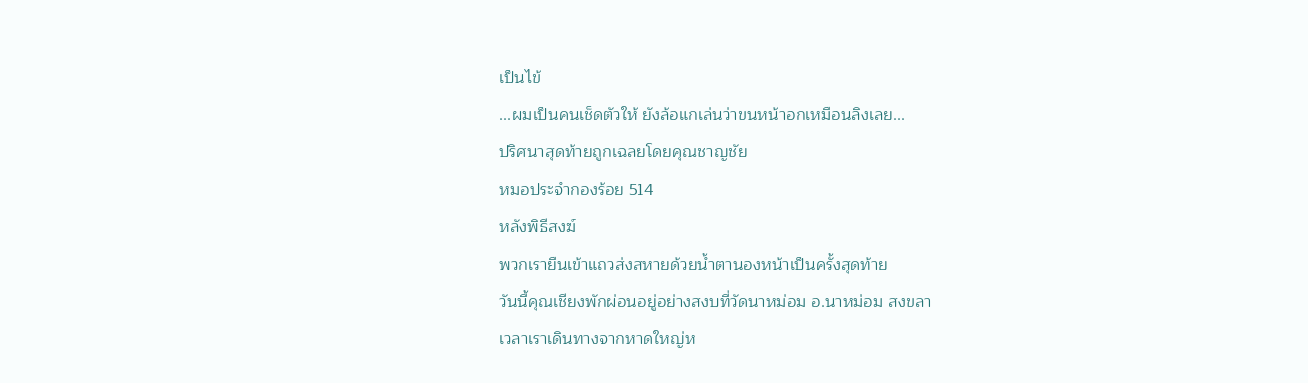เป็นไข้
...ผมเป็นคนเช็ดตัวให้ ยังล้อแกเล่นว่าขนหน้าอกเหมือนลิงเลย...
ปริศนาสุดท้ายถูกเฉลยโดยคุณชาญชัย
หมอประจำกองร้อย 514
หลังพิธีสงฆ์
พวกเรายืนเข้าแถวส่งสหายด้วยน้ำตานองหน้าเป็นครั้งสุดท้าย
วันนี้คุณเชียงพักผ่อนอยู่อย่างสงบที่วัดนาหม่อม อ.นาหม่อม สงขลา
เวลาเราเดินทางจากหาดใหญ่ห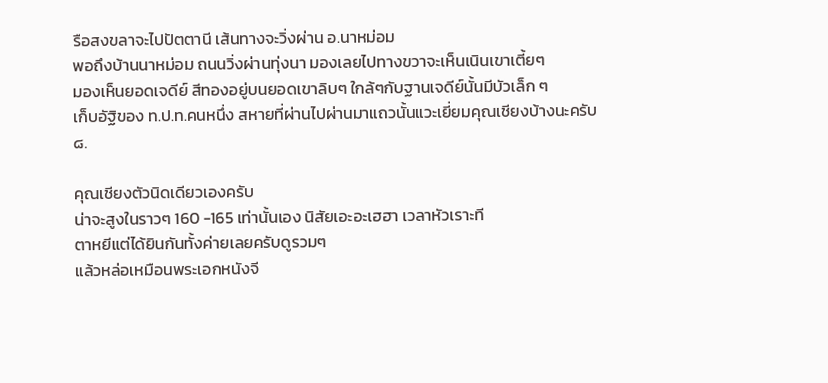รือสงขลาจะไปปัตตานี เส้นทางจะวิ่งผ่าน อ.นาหม่อม
พอถึงบ้านนาหม่อม ถนนวิ่งผ่านทุ่งนา มองเลยไปทางขวาจะเห็นเนินเขาเตี้ยๆ
มองเห็นยอดเจดีย์ สีทองอยู่บนยอดเขาลิบๆ ใกล้ๆกับฐานเจดีย์นั้นมีบัวเล็ก ๆ
เก็บอัฐิของ ท.ป.ท.คนหนึ่ง สหายที่ผ่านไปผ่านมาแถวนั้นแวะเยี่ยมคุณเชียงบ้างนะครับ
๘.

คุณเชียงตัวนิดเดียวเองครับ
น่าจะสูงในราวๆ 160 -165 เท่านั้นเอง นิสัยเอะอะเฮฮา เวลาหัวเราะที
ตาหยีแต่ได้ยินกันทั้งค่ายเลยครับดูรวมๆ
แล้วหล่อเหมือนพระเอกหนังจี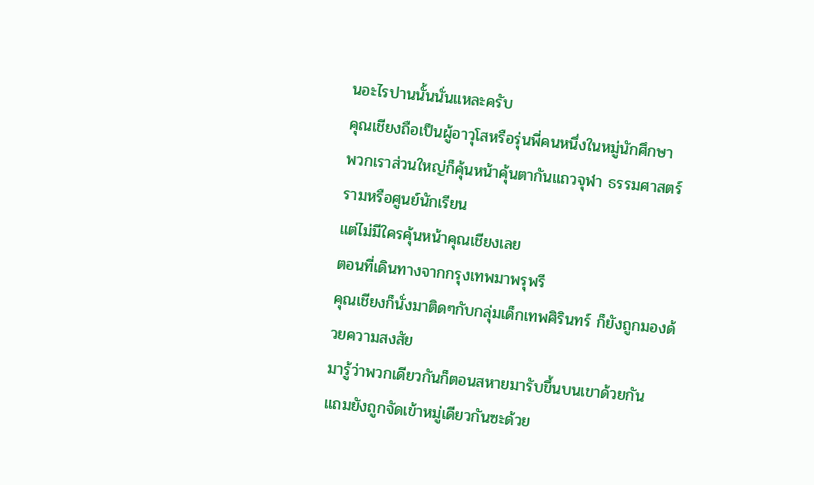นอะไรปานนั้นนั่นแหละครับ
คุณเชียงถือเป็นผู้อาวุโสหรือรุ่นพี่คนหนึ่งในหมู่นักศึกษา
พวกเราส่วนใหญ่ก็คุ้นหน้าคุ้นตากันแถวจุฬา ธรรมศาสตร์ รามหรือศูนย์นักเรียน
แต่ไม่มีใครคุ้นหน้าคุณเชียงเลย
ตอนที่เดินทางจากกรุงเทพมาพรุพรี
คุณเชียงก็นั่งมาติดๆกับกลุ่มเด็กเทพศิรินทร์ ก็ยังถูกมองด้วยความสงสัย
มารู้ว่าพวกเดียวกันก็ตอนสหายมารับขึ้นบนเขาด้วยกัน
แถมยังถูกจัดเข้าหมู่เดียวกันซะด้วย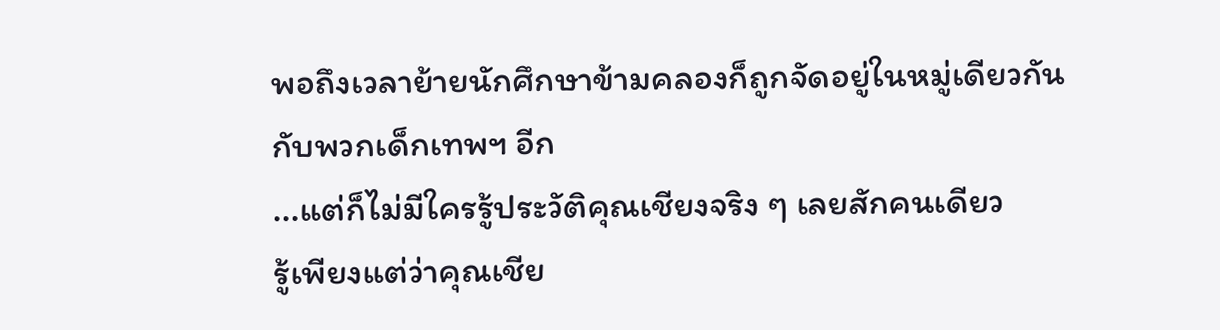พอถึงเวลาย้ายนักศึกษาข้ามคลองก็ถูกจัดอยู่ในหมู่เดียวกันกับพวกเด็กเทพฯ อีก
...แต่ก็ไม่มีใครรู้ประวัติคุณเชียงจริง ๆ เลยสักคนเดียว
รู้เพียงแต่ว่าคุณเชีย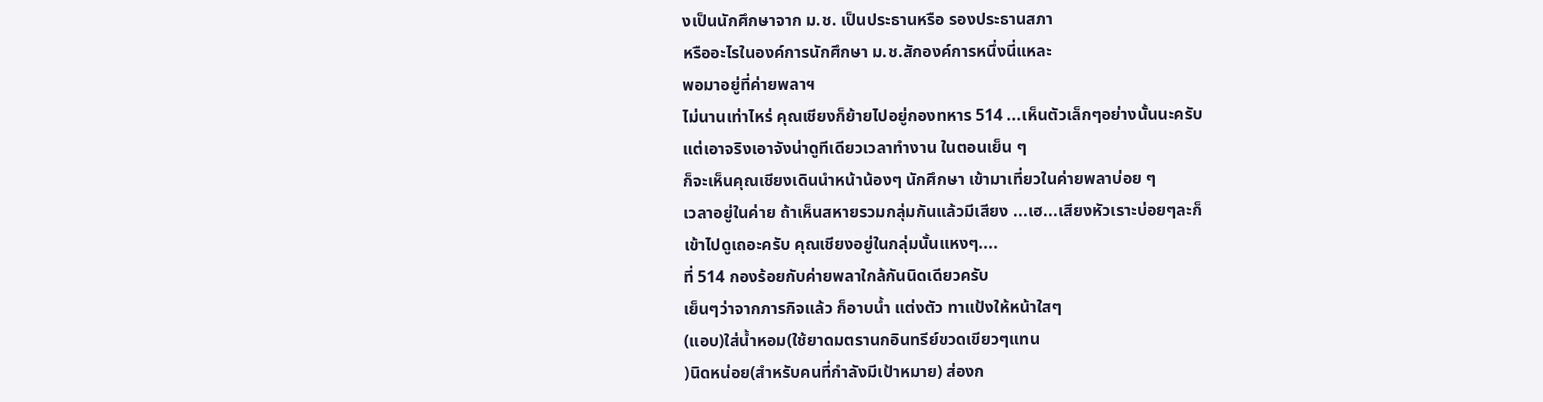งเป็นนักศึกษาจาก ม.ช. เป็นประธานหรือ รองประธานสภา
หรืออะไรในองค์การนักศึกษา ม.ช.สักองค์การหนึ่งนี่แหละ
พอมาอยู่ที่ค่ายพลาฯ
ไม่นานเท่าไหร่ คุณเชียงก็ย้ายไปอยู่กองทหาร 514 ...เห็นตัวเล็กๆอย่างนั้นนะครับ
แต่เอาจริงเอาจังน่าดูทีเดียวเวลาทำงาน ในตอนเย็น ๆ
ก็จะเห็นคุณเชียงเดินนำหน้าน้องๆ นักศึกษา เข้ามาเที่ยวในค่ายพลาบ่อย ๆ
เวลาอยู่ในค่าย ถ้าเห็นสหายรวมกลุ่มกันแล้วมีเสียง ...เฮ...เสียงหัวเราะบ่อยๆละก็
เข้าไปดูเถอะครับ คุณเชียงอยู่ในกลุ่มนั้นแหงๆ....
ที่ 514 กองร้อยกับค่ายพลาใกล้กันนิดเดียวครับ
เย็นๆว่าจากภารกิจแล้ว ก็อาบน้ำ แต่งตัว ทาแป้งให้หน้าใสๆ
(แอบ)ใส่น้ำหอม(ใช้ยาดมตรานกอินทรีย์ขวดเขียวๆแทน
)นิดหน่อย(สำหรับคนที่กำลังมีเป้าหมาย) ส่องก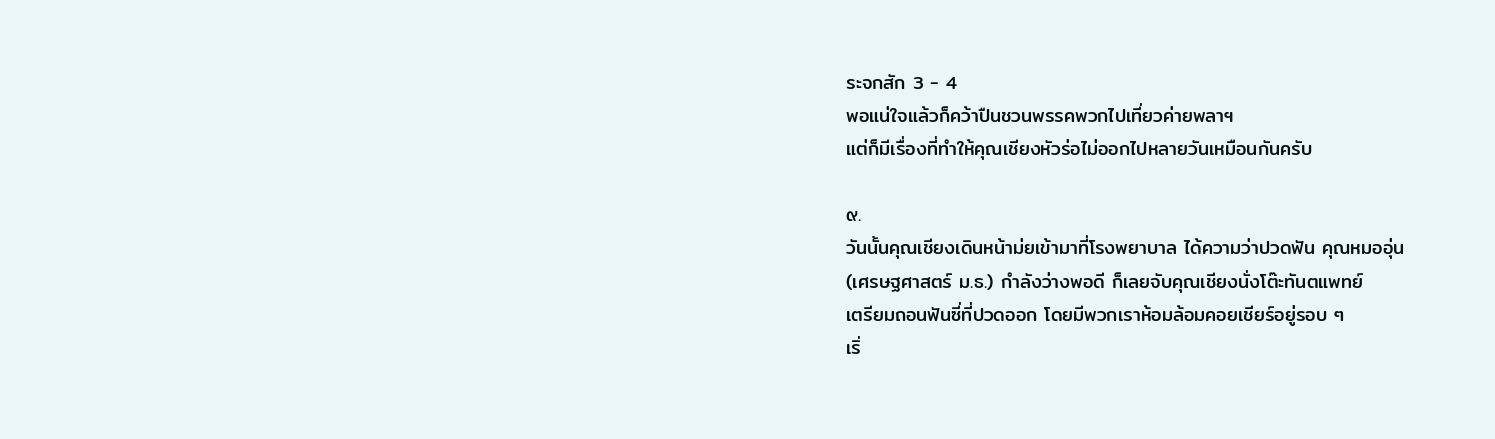ระจกสัก 3 - 4
พอแน่ใจแล้วก็คว้าปืนชวนพรรคพวกไปเที่ยวค่ายพลาฯ
แต่ก็มีเรื่องที่ทำให้คุณเชียงหัวร่อไม่ออกไปหลายวันเหมือนกันครับ

๙.
วันนั้นคุณเชียงเดินหน้าม่ยเข้ามาที่โรงพยาบาล ได้ความว่าปวดฟัน คุณหมออุ่น
(เศรษฐศาสตร์ ม.ธ.) กำลังว่างพอดี ก็เลยจับคุณเชียงนั่งโต๊ะทันตแพทย์
เตรียมถอนฟันซี่ที่ปวดออก โดยมีพวกเราห้อมล้อมคอยเชียร์อยู่รอบ ๆ
เริ่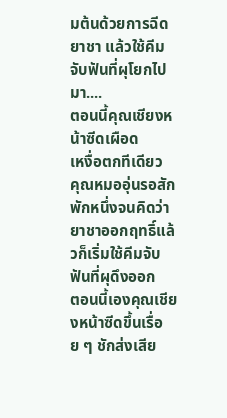มต้นด้วยการฉีดยาชา แล้วใช้คีมจับฟันที่ผุโยกไปมา....
ตอนนี้คุณเชียงหน้าซีดเผือด
เหงื่อตกทีเดียว
คุณหมออุ่นรอสักพักหนึ่งจนคิดว่ายาชาออกฤทธิ์แล้วก็เริ่มใช้คีมจับฟันที่ผุดึงออก
ตอนนี้เองคุณเชียงหน้าซีดขึ้นเรื่อย ๆ ชักส่งเสีย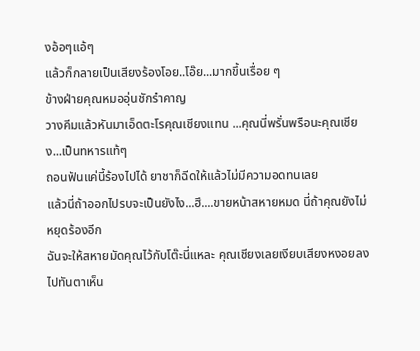งอ้อๆแอ้ๆ
แล้วก็กลายเป็นเสียงร้องโอย..โอ๊ย...มากขึ้นเรื่อย ๆ
ข้างฝ่ายคุณหมออุ่นชักรำคาญ
วางคีมแล้วหันมาเอ็ดตะโรคุณเชียงแทน ...คุณนี่พรั่นพรือนะคุณเชียง...เป็นทหารแท้ๆ
ถอนฟันแค่นี้ร้องไปได้ ยาชาก็ฉีดให้แล้วไม่มีความอดทนเลย
แล้วนี่ถ้าออกไปรบจะเป็นยังไง...ฮึ....ขายหน้าสหายหมด นี่ถ้าคุณยังไม่หยุดร้องอีก
ฉันจะให้สหายมัดคุณไว้กับโต๊ะนี่แหละ คุณเชียงเลยเงียบเสียงหงอยลงไปทันตาเห็น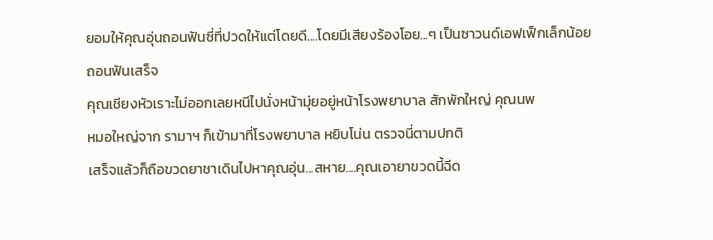ยอมให้คุณอุ่นถอนฟันซี่ที่ปวดให้แต่โดยดี....โดยมีเสียงร้องโอย...ๆ เป็นซาวนด์เอฟเฟ็กเล็กน้อย
ถอนฟันเสร็จ
คุณเชียงหัวเราะไม่ออกเลยหนีไปนั่งหน้ามุ่ยอยู่หน้าโรงพยาบาล สักพักใหญ่ คุณนพ
หมอใหญ่จาก รามาฯ ก็เข้ามาที่โรงพยาบาล หยิบโน่น ตรวจนี่ตามปกติ
เสร็จแล้วก็ถือขวดยาชาเดินไปหาคุณอุ่น...สหาย....คุณเอายาขวดนี้ฉีด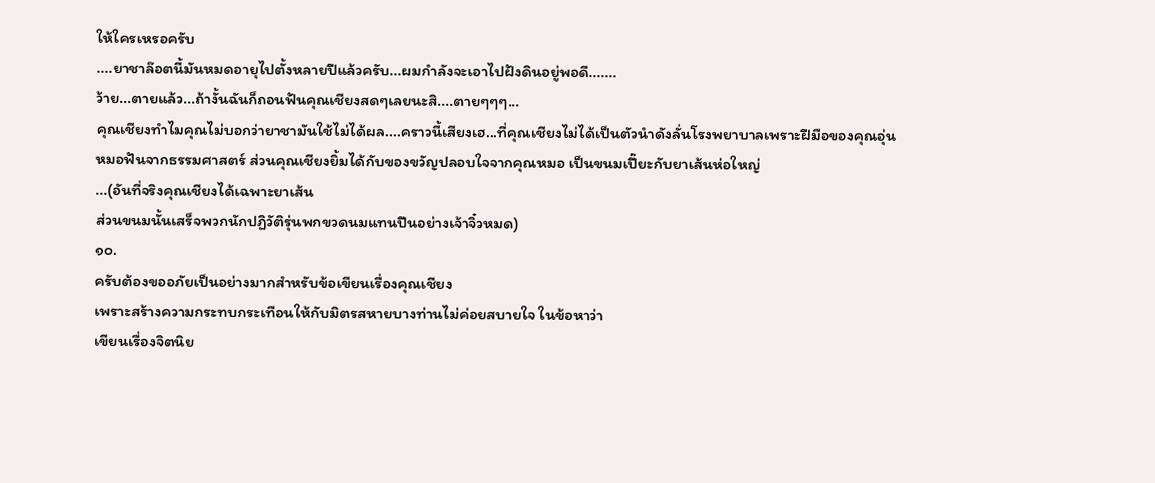ให้ใครเหรอครับ
....ยาชาล๊อตนี้มันหมดอายุไปตั้งหลายปีแล้วครับ...ผมกำลังจะเอาไปฝังดินอยู่พอดี.......
ว้าย...ตายแล้ว...ถ้างั้นฉันก็ถอนฟันคุณเชียงสดๆเลยนะสิ....ตายๆๆๆ...
คุณเชียงทำไมคุณไม่บอกว่ายาชามันใช้ไม่ได้ผล....คราวนี้เสียงเฮ...ที่คุณเชียงไม่ได้เป็นตัวนำดังลั่นโรงพยาบาลเพราะฝีมือของคุณอุ่น
หมอฟันจากธรรมศาสตร์ ส่วนคุณเชียงยิ้มได้กับของขวัญปลอบใจจากคุณหมอ เป็นขนมเปี๊ยะกับยาเส้นห่อใหญ่
...(อันที่จริงคุณเชียงได้เฉพาะยาเส้น
ส่วนขนมนั้นเสร็จพวกนักปฏิวัติรุ่นพกขวดนมแทนปืนอย่างเจ้าจิ๋วหมด)
๑๐.
ครับต้องขออภัยเป็นอย่างมากสำหรับข้อเขียนเรื่องคุณเชียง
เพราะสร้างความกระทบกระเทือนให้กับมิตรสหายบางท่านไม่ค่อยสบายใจ ในข้อหาว่า
เขียนเรื่องจิตนิย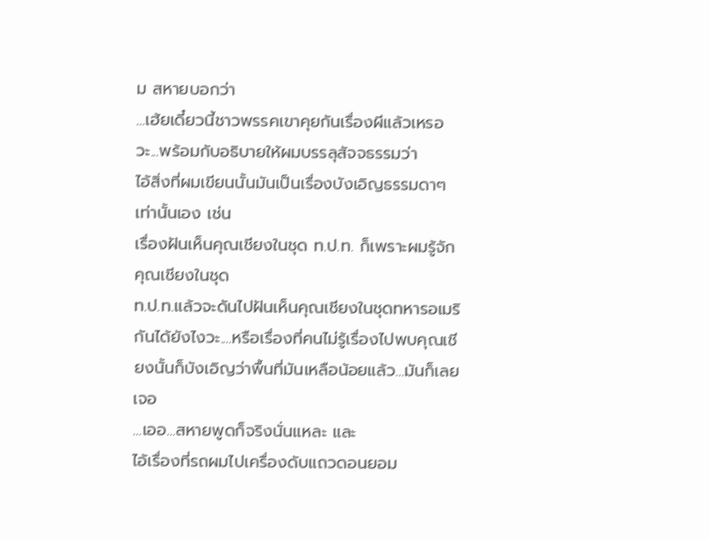ม สหายบอกว่า
...เฮ้ยเดี๋ยวนี้ชาวพรรคเขาคุยกันเรื่องผีแล้วเหรอวะ...พร้อมกับอธิบายให้ผมบรรลุสัจจธรรมว่า
ไอ้สิ่งที่ผมเขียนนั้นมันเป็นเรื่องบังเอิญธรรมดาๆเท่านั้นเอง เช่น
เรื่องฝันเห็นคุณเชียงในชุด ท.ป.ท. ก็เพราะผมรู้จักคุณเชียงในชุด
ท.ป.ท.แล้วจะดันไปฝันเห็นคุณเชียงในชุดทหารอเมริกันได้ยังไงวะ....หรือเรื่องที่คนไม่รู้เรื่องไปพบคุณเชียงนั้นก็บังเอิญว่าพื้นที่มันเหลือน้อยแล้ว...มันก็เลยเจอ
...เออ...สหายพูดก็จริงนั่นแหละ และ
ไอ้เรื่องที่รถผมไปเครื่องดับแถวดอนยอม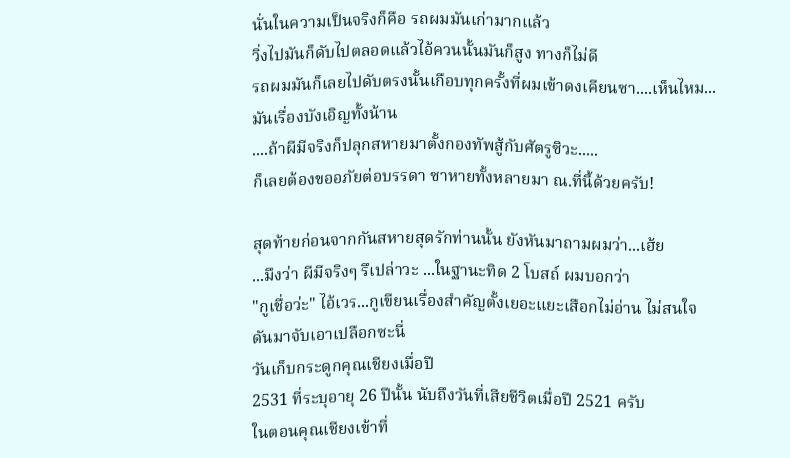นั่นในความเป็นจริงก็คือ รถผมมันเก่ามากแล้ว
วิ่งไปมันก็ดับไปตลอดแล้วไอ้ควนนั้นมันก็สูง ทางก็ไม่ดี
รถผมมันก็เลยไปดับตรงนั้นเกือบทุกครั้งที่ผมเข้าดงเคียนซา....เห็นไหม...มันเรื่องบังเอิญทั้งน้าน
....ถ้าผีมีจริงก็ปลุกสหายมาตั้งกองทัพสู้กับศัตรูซิวะ.....
ก็เลยต้องขออภัยต่อบรรดา ซาหายทั้งหลายมา ณ.ที่นี้ด้วยครับ!

สุดท้ายก่อนจากกันสหายสุดรักท่านนั้น ยังหันมาถามผมว่า...เฮ้ย
...มึงว่า ผีมีจริงๆ รึเปล่าวะ ...ในฐานะทิด 2 โบสถ์ ผมบอกว่า
"กูเชื่อว่ะ" ไอ้เวร...กูเขียนเรื่องสำคัญตั้งเยอะแยะเสือกไม่อ่าน ไม่สนใจ
ดันมาจับเอาเปลือกซะนี่
วันเก็บกระดูกคุณเชียงเมื่อปี
2531 ที่ระบุอายุ 26 ปีนั้น นับถึงวันที่เสียชีวิตเมื่อปี 2521 ครับ
ในตอนคุณเชียงเข้าที่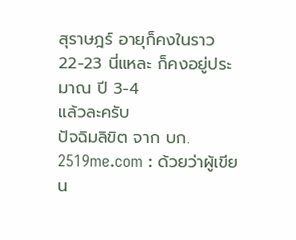สุราษฎร์ อายุก็คงในราว 22-23 นี่แหละ ก็คงอยู่ประมาณ ปี 3-4
แล้วละครับ
ปัจฉิมลิขิต จาก บก.
2519me.com : ด้วยว่าผู้เขียน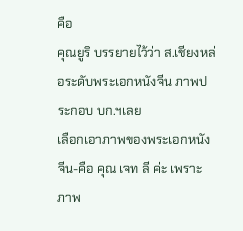คือ
คุณยูริ บรรยายไว้ว่า ส.เชียงหล่อระดับพระเอกหนังจีน ภาพประกอบ บก.ฯเลย
เลือกเอาภาพของพระเอกหนังจีน-คือ คุณ เจท ลี ค่ะ เพราะภาพ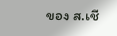ของ ส.เชี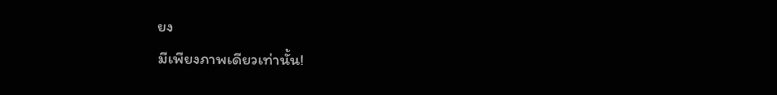ยง
มีเพียงภาพเดียวเท่านั้น!